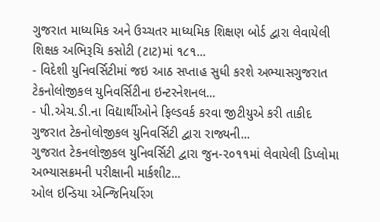ગુજરાત માધ્યમિક અને ઉચ્ચતર માધ્યમિક શિક્ષણ બોર્ડ દ્વારા લેવાયેલી શિક્ષક અભિરૂચિ કસોટી (ટાટ)માં ૧૮૧...
- વિદેશી યુનિવર્સિટીમાં જઇ આઠ સપ્તાહ સુધી કરશે અભ્યાસગુજરાત ટેકનોલોજીકલ યુનિવર્સિટીના ઇન્ટરનેશનલ...
- પી.એચ.ડી.ના વિદ્યાર્થીઓને ફિલ્ડવર્ક કરવા જીટીયુએ કરી તાકીદ ગુજરાત ટેકનોલોજીકલ યુનિવર્સિટી દ્વારા રાજ્યની...
ગુજરાત ટેકનલોજીકલ યુનિવર્સિટી દ્વારા જુન-૨૦૧૧માં લેવાયેલી ડિપ્લોમા અભ્યાસક્રમની પરીક્ષાની માર્કશીટ...
ઓલ ઇન્ડિયા એન્જિનિયરિંગ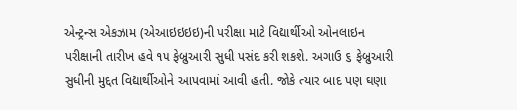એન્ટ્રન્સ એકઝામ (એઆઇઇઇઇ)ની પરીક્ષા માટે વિદ્યાર્થીઓ ઓનલાઇન પરીક્ષાની તારીખ હવે ૧૫ ફેબ્રુઆરી સુધી પસંદ કરી શકશે. અગાઉ ૬ ફેબ્રુઆરી સુધીની મુદ્દત વિદ્યાર્થીઓને આપવામાં આવી હતી. જોકે ત્યાર બાદ પણ ઘણા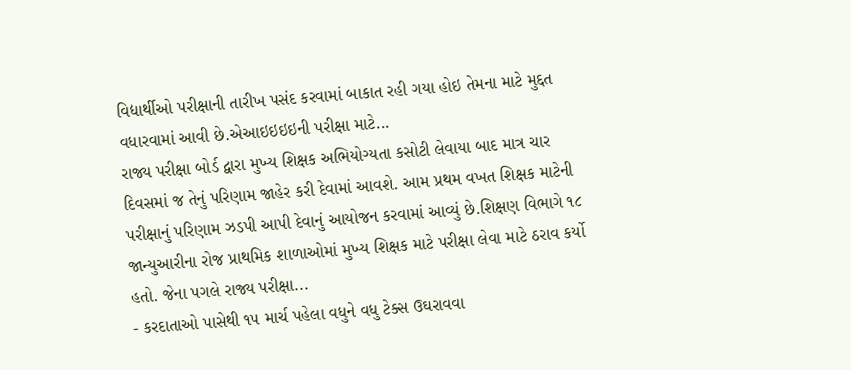વિદ્યાર્થીઓ પરીક્ષાની તારીખ પસંદ કરવામાં બાકાત રહી ગયા હોઇ તેમના માટે મુદ્દત વધારવામાં આવી છે.એઆઇઇઇઇની પરીક્ષા માટે...
રાજ્ય પરીક્ષા બોર્ડ દ્વારા મુખ્ય શિક્ષક અભિયોગ્યતા કસોટી લેવાયા બાદ માત્ર ચાર દિવસમાં જ તેનું પરિણામ જાહેર કરી દેવામાં આવશે. આમ પ્રથમ વખત શિક્ષક માટેની પરીક્ષાનું પરિણામ ઝડપી આપી દેવાનું આયોજન કરવામાં આવ્યું છે.શિક્ષણ વિભાગે ૧૮ જાન્યુઆરીના રોજ પ્રાથમિક શાળાઓમાં મુખ્ય શિક્ષક માટે પરીક્ષા લેવા માટે ઠરાવ કર્યો હતો. જેના પગલે રાજ્ય પરીક્ષા...
- કરદાતાઓ પાસેથી ૧૫ માર્ચ પહેલા વધુને વધુ ટેક્સ ઉઘરાવવા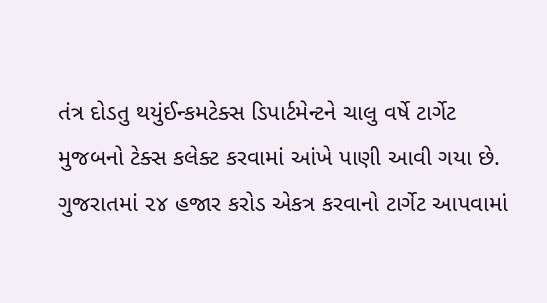તંત્ર દોડતુ થયુંઈન્કમટેક્સ ડિપાર્ટમેન્ટને ચાલુ વર્ષે ટાર્ગેટ મુજબનો ટેક્સ કલેક્ટ કરવામાં આંખે પાણી આવી ગયા છે. ગુજરાતમાં ૨૪ હજાર કરોડ એકત્ર કરવાનો ટાર્ગેટ આપવામાં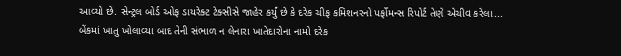આવ્યો છે. સેન્ટ્રલ બોર્ડ ઓફ ડાયરેક્ટ ટેક્સીસે જાહેર કર્યું છે કે દરેક ચીફ કમિશનરનો પર્ફોમન્સ રિપોર્ટ તેણે એચીવ કરેલા...
બેંકમાં ખાતુ ખોલાવ્યા બાદ તેની સંભાળ ન લેનારા ખાતેદારોના નામો દરેક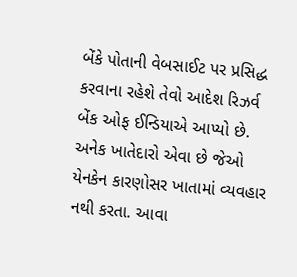બેંકે પોતાની વેબસાઈટ પર પ્રસિદ્ધ કરવાના રહેશે તેવો આદેશ રિઝર્વ બેંક ઓફ ઈન્ડિયાએ આપ્યો છે. અનેક ખાતેદારો એવા છે જેઓ યેનકેન કારણોસર ખાતામાં વ્યવહાર નથી કરતા. આવા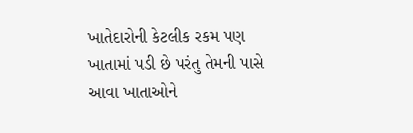ખાતેદારોની કેટલીક રકમ પણ ખાતામાં પડી છે પરંતુ તેમની પાસે આવા ખાતાઓને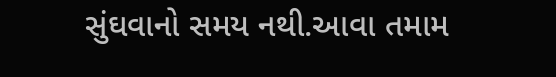સુંઘવાનો સમય નથી.આવા તમામ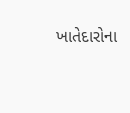ખાતેદારોના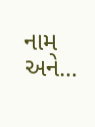નામ અને...